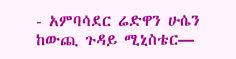- አምባሳደር ሬድዋን ሁሴን ከውጪ ጉዳይ ሚኒስቴር—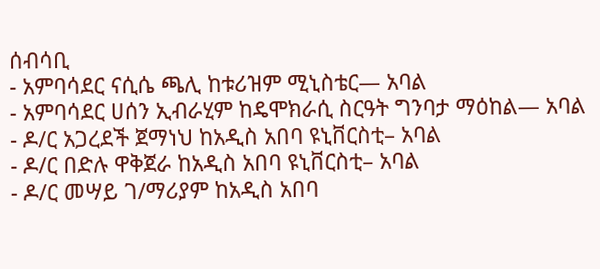ሰብሳቢ
- አምባሳደር ናሲሴ ጫሊ ከቱሪዝም ሚኒስቴር— አባል
- አምባሳደር ሀሰን ኢብራሂም ከዴሞክራሲ ስርዓት ግንባታ ማዕከል— አባል
- ዶ/ር አጋረደች ጀማነህ ከአዲስ አበባ ዩኒቨርስቲ– አባል
- ዶ/ር በድሉ ዋቅጀራ ከአዲስ አበባ ዩኒቨርስቲ– አባል
- ዶ/ር መሣይ ገ/ማሪያም ከአዲስ አበባ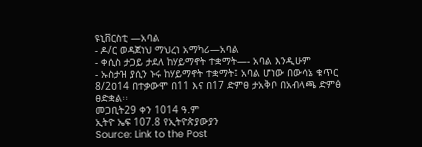ዩኒቨርስቲ —አባል
- ዶ/ር ወዳጀነህ ማህረነ አማካሪ—አባል
- ቀሲስ ታጋይ ታደለ ከሃይማኖት ተቋማት—- አባል እንዲሁም
- ኡስታዝ ያሲን ኑሩ ከሃይማኖት ተቋማት፤ አባል ሆነው በውሳኔ ቁጥር 8/2ዐ14 በተቃውሞ በ11 እና በ17 ድምፀ ታአቅቦ በአብላጫ ድምፅ ፀድቋል፡፡
መጋቢት29 ቀን 1014 ዓ.ም
ኢትዮ ኤፍ 107.8 የኢትዮጵያውያን
Source: Link to the Post